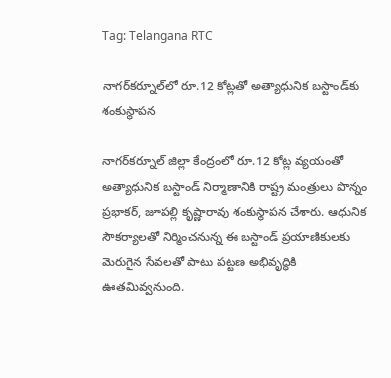Tag: Telangana RTC

నాగర్‌కర్నూల్‌లో రూ.12 కోట్లతో అత్యాధునిక బస్టాండ్‌కు శంకుస్థాపన

నాగర్‌కర్నూల్ జిల్లా కేంద్రంలో రూ.12 కోట్ల వ్యయంతో అత్యాధునిక బస్టాండ్ నిర్మాణానికి రాష్ట్ర మంత్రులు పొన్నం ప్రభాకర్, జూపల్లి కృష్ణారావు శంకుస్థాపన చేశారు. ఆధునిక సౌకర్యాలతో నిర్మించనున్న ఈ బస్టాండ్ ప్రయాణికులకు మెరుగైన సేవలతో పాటు పట్టణ అభివృద్ధికి ఊతమివ్వనుంది.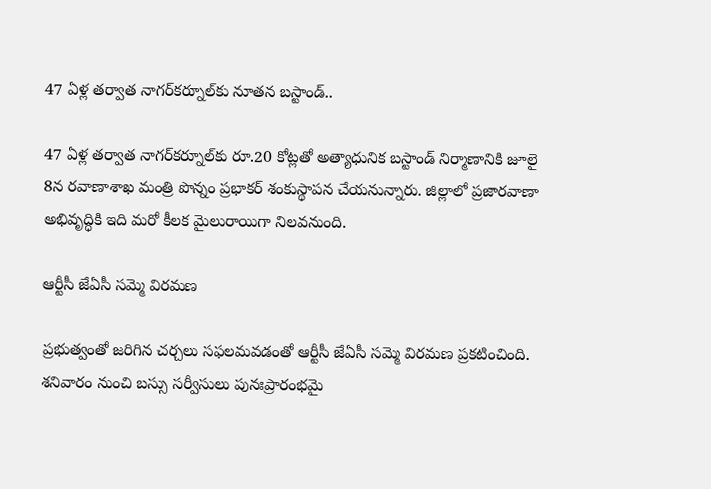47 ఏళ్ల తర్వాత నాగర్‌కర్నూల్‌కు నూతన బస్టాండ్..

47 ఏళ్ల తర్వాత నాగర్‌కర్నూల్‌కు రూ.20 కోట్లతో అత్యాధునిక బస్టాండ్ నిర్మాణానికి జూలై 8న రవాణాశాఖ మంత్రి పొన్నం ప్రభాకర్ శంకుస్థాపన చేయనున్నారు. జిల్లాలో ప్రజారవాణా అభివృద్ధికి ఇది మరో కీలక మైలురాయిగా నిలవనుంది.

ఆర్టీసీ జేఏసీ సమ్మె విరమణ

ప్రభుత్వంతో జరిగిన చర్చలు సఫలమవడంతో ఆర్టీసీ జేఏసీ సమ్మె విరమణ ప్రకటించింది. శనివారం నుంచి బస్సు సర్వీసులు పునఃప్రారంభమై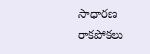సాధారణ రాకపోకలు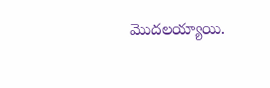మొదలయ్యాయి.